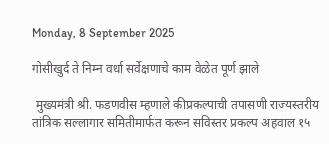Monday, 8 September 2025

गोसीखुर्द ते निम्न वर्धा सर्वेक्षणाचे काम वेळेत पूर्ण झाले

 मुख्यमंत्री श्री. फडणवीस म्हणाले कीप्रकल्पाची तपासणी राज्यस्तरीय तांत्रिक सल्लागार समितीमार्फत करून सविस्तर प्रकल्प अहवाल १५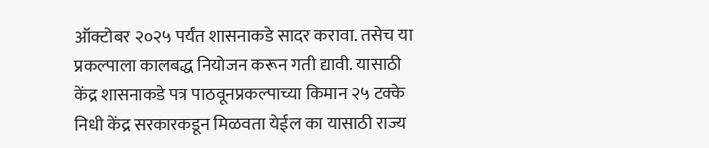ऑक्टोबर २०२५ पर्यंत शासनाकडे सादर करावा. तसेच या प्रकल्पाला कालबद्ध नियोजन करून गती द्यावी. यासाठी केंद्र शासनाकडे पत्र पाठवूनप्रकल्पाच्या किमान २५ टक्के निधी केंद्र सरकारकडून मिळवता येईल का यासाठी राज्य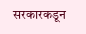सरकारकडून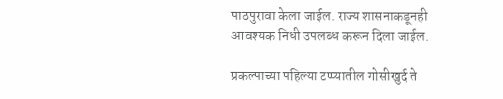पाठपुरावा केला जाईल. राज्य शासनाकडूनही आवश्यक निधी उपलब्ध करून दिला जाईल.

प्रकल्पाच्या पहिल्या टप्प्यातील गोसीखुर्द ते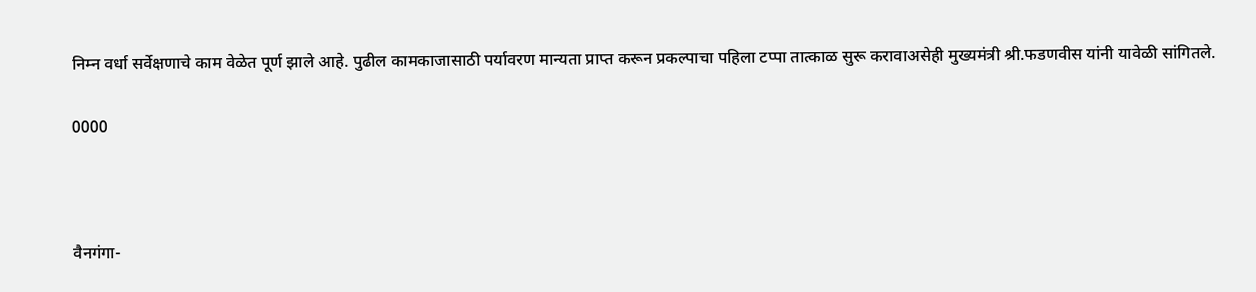निम्न वर्धा सर्वेक्षणाचे काम वेळेत पूर्ण झाले आहे. पुढील कामकाजासाठी पर्यावरण मान्यता प्राप्त करून प्रकल्पाचा पहिला टप्पा तात्काळ सुरू करावाअसेही मुख्यमंत्री श्री.फडणवीस यांनी यावेळी सांगितले.

0000



वैनगंगा-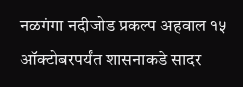नळगंगा नदीजोड प्रकल्प अहवाल १५ ऑक्टोबरपर्यंत शासनाकडे सादर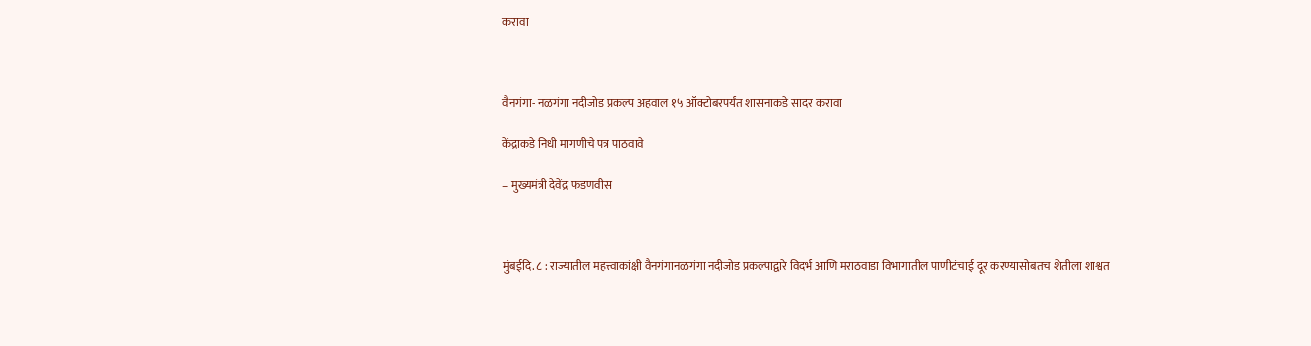करावा



वैनगंगा- नळगंगा नदीजोड प्रकल्प अहवाल १५ ऑक्टोबरपर्यंत शासनाकडे सादर करावा

केंद्राकडे निधी मागणीचे पत्र पाठवावे

– मुख्यमंत्री देवेंद्र फडणवीस



मुंबईदि. ८ : राज्यातील महत्त्वाकांक्षी वैनगंगानळगंगा नदीजोड प्रकल्पाद्वारे विदर्भ आणि मराठवाडा विभागातील पाणीटंचाई दूर करण्यासोबतच शेतीला शाश्वत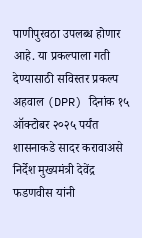पाणीपुरवठा उपलब्ध होणार आहे. या प्रकल्पाला गती देण्यासाठी सविस्तर प्रकल्प अहवाल (DPR) दिनांक १५ ऑक्टोबर २०२५ पर्यंत शासनाकडे सादर करावाअसे निर्देश मुख्यमंत्री देवेंद्र फडणवीस यांनी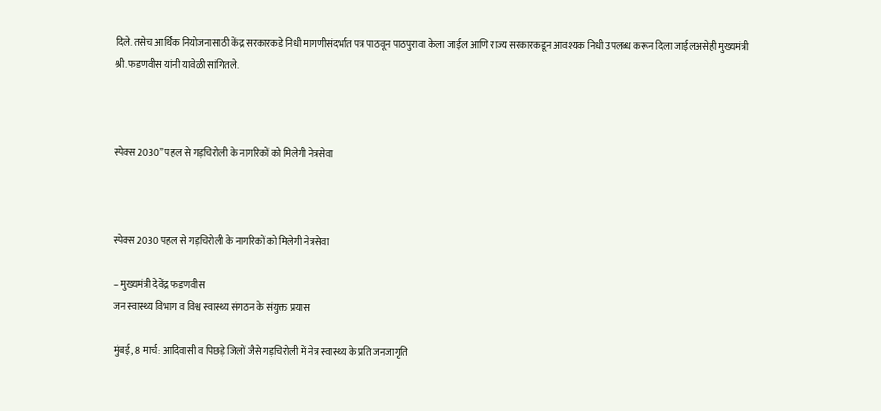दिले. तसेच आर्थिक नियोजनासाठी केंद्र सरकारकडे निधी मागणीसंदर्भात पत्र पाठवून पाठपुरावा केला जाईल आणि राज्य सरकारकडून आवश्यक निधी उपलब्ध करून दिला जाईलअसेही मुख्यमंत्री श्री.फडणवीस यांनी यावेळी सांगितले.



स्पेक्स 2030” पहल से गड़चिरोली के नागरिकों को मिलेगी नेत्रसेवा



स्पेक्स 2030 पहल से गड़चिरोली के नागरिकों को मिलेगी नेत्रसेवा

– मुख्यमंत्री देवेंद्र फडणवीस
जन स्वास्थ्य विभाग व विश्व स्वास्थ्य संगठन के संयुक्त प्रयास

मुंबई, 8 मार्च: आदिवासी व पिछड़े जिलों जैसे गड़चिरोली में नेत्र स्वास्थ्य के प्रति जनजागृति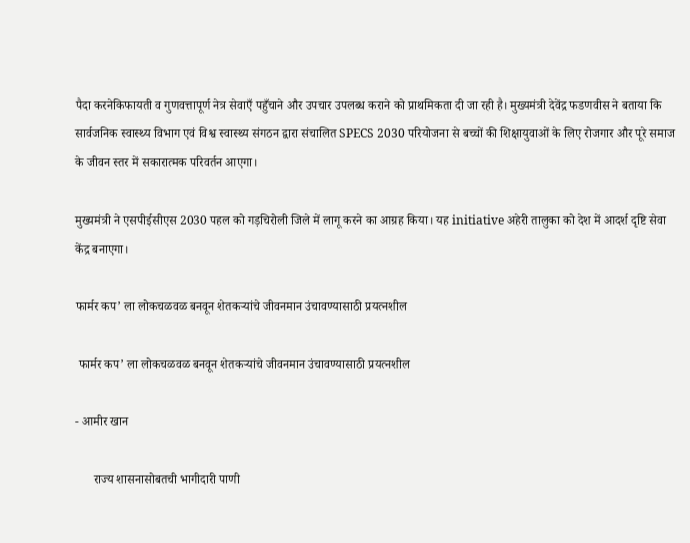पैदा करनेकिफायती व गुणवत्तापूर्ण नेत्र सेवाएँ पहुँचाने और उपचार उपलब्ध कराने को प्राथमिकता दी जा रही है। मुख्यमंत्री देवेंद्र फडणवीस ने बताया कि सार्वजनिक स्वास्थ्य विभाग एवं विश्व स्वास्थ्य संगठन द्वारा संचालित SPECS 2030 परियोजना से बच्चों की शिक्षायुवाओं के लिए रोजगार और पूरे समाज के जीवन स्तर में सकारात्मक परिवर्तन आएगा।

मुख्यमंत्री ने एसपीईसीएस 2030 पहल को गड़चिरोली जिले में लागू करने का आग्रह किया। यह initiative अहेरी तालुका को देश में आदर्श दृष्टि सेवा केंद्र बनाएगा।

फार्मर कप’ ला लोकचळवळ बनवून शेतकऱ्यांचे जीवनमान उंचावण्यासाठी प्रयत्नशील

 फार्मर कप’ ला लोकचळवळ बनवून शेतकऱ्यांचे जीवनमान उंचावण्यासाठी प्रयत्नशील

- आमीर खान

      राज्य शासनासोबतची भागीदारी पाणी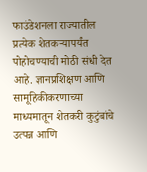फाउंडेशनला राज्यातील प्रत्येक शेतकऱ्यापर्यंत पोहोचण्याची मोठी संधी देत आहे. ज्ञानप्रशिक्षण आणि सामूहिकीकरणाच्या माध्यमातून शेतकरी कुटुंबांचे उत्पन्न आणि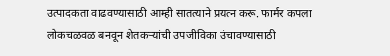उत्पादकता वाढवण्यासाठी आम्ही सातत्याने प्रयत्न करू. फार्मर कपला लोकचळवळ बनवून शेतकऱ्यांची उपजीविका उंचावण्यासाठी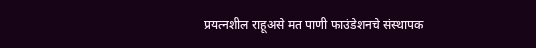प्रयत्नशील राहूअसे मत पाणी फाउंडेशनचे संस्थापक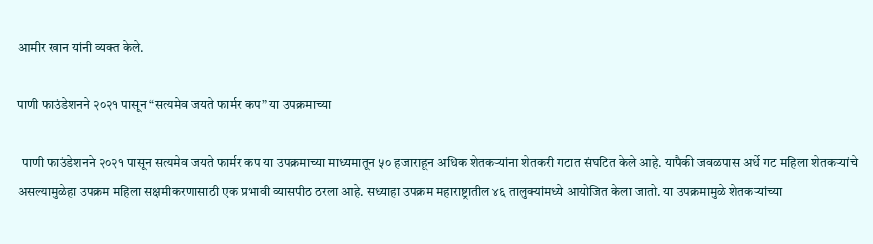आमीर खान यांनी व्यक्त केले.

पाणी फाउंडेशनने २०२१ पासून “सत्यमेव जयते फार्मर कप” या उपक्रमाच्या

  पाणी फाउंडेशनने २०२१ पासून सत्यमेव जयते फार्मर कप या उपक्रमाच्या माध्यमातून ५० हजाराहून अधिक शेतकऱ्यांना शेतकरी गटात संघटित केले आहे. यापैकी जवळपास अर्धे गट महिला शेतकऱ्यांचे असल्यामुळेहा उपक्रम महिला सक्षमीकरणासाठी एक प्रभावी व्यासपीठ ठरला आहे. सध्याहा उपक्रम महाराष्ट्रातील ४६ तालुक्यांमध्ये आयोजित केला जातो. या उपक्रमामुळे शेतकऱ्यांच्या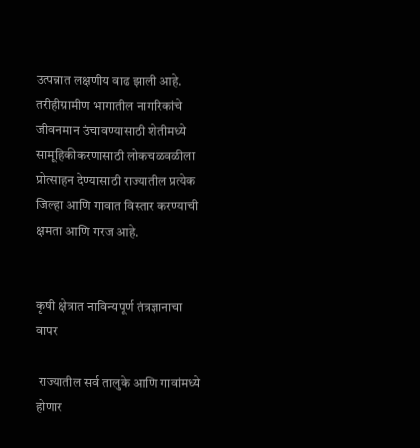उत्पन्नात लक्षणीय वाढ झाली आहे. तरीहीग्रामीण भागातील नागरिकांचे जीवनमान उंचावण्यासाठी शेतीमध्ये सामूहिकीकरणासाठी लोकचळवळीला प्रोत्साहन देण्यासाठी राज्यातील प्रत्येक जिल्हा आणि गावात विस्तार करण्याची क्षमता आणि गरज आहे.


कृषी क्षेत्रात नाविन्यपूर्ण तंत्रज्ञानाचा वापर

 राज्यातील सर्व तालुके आणि गावांमध्ये होणार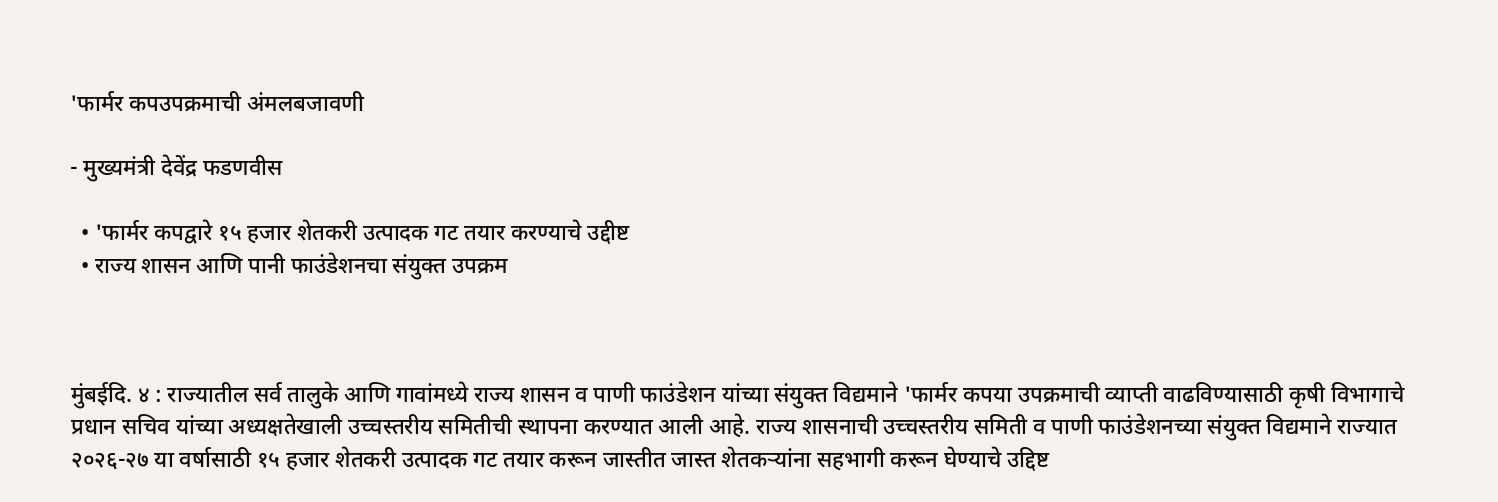'फार्मर कपउपक्रमाची अंमलबजावणी

- मुख्यमंत्री देवेंद्र फडणवीस

  • 'फार्मर कपद्वारे १५ हजार शेतकरी उत्पादक गट तयार करण्याचे उद्दीष्ट
  • राज्य शासन आणि पानी फाउंडेशनचा संयुक्त उपक्रम



मुंबईदि. ४ : राज्यातील सर्व तालुके आणि गावांमध्ये राज्य शासन व पाणी फाउंडेशन यांच्या संयुक्त विद्यमाने 'फार्मर कपया उपक्रमाची व्याप्ती वाढविण्यासाठी कृषी विभागाचे प्रधान सचिव यांच्या अध्यक्षतेखाली उच्चस्तरीय समितीची स्थापना करण्यात आली आहे. राज्य शासनाची उच्चस्तरीय समिती व पाणी फाउंडेशनच्या संयुक्त विद्यमाने राज्यात २०२६-२७ या वर्षासाठी १५ हजार शेतकरी उत्पादक गट तयार करून जास्तीत जास्त शेतकऱ्यांना सहभागी करून घेण्याचे उद्दिष्ट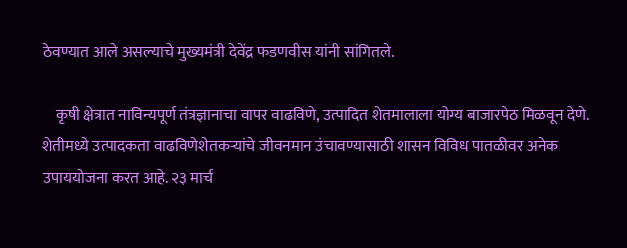ठेवण्यात आले असल्याचे मुख्यमंत्री देवेंद्र फडणवीस यांनी सांगितले.

    कृषी क्षेत्रात नाविन्यपूर्ण तंत्रज्ञानाचा वापर वाढविणे, उत्पादित शेतमालाला योग्य बाजारपेठ मिळवून देणे. शेतीमध्ये उत्पादकता वाढविणेशेतकऱ्यांचे जीवनमान उंचावण्यासाठी शासन विविध पातळीवर अनेक उपाययोजना करत आहे. २३ मार्च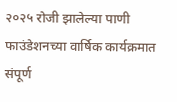२०२५ रोजी झालेल्या पाणी फाउंडेशनच्या वार्षिक कार्यक्रमात संपूर्ण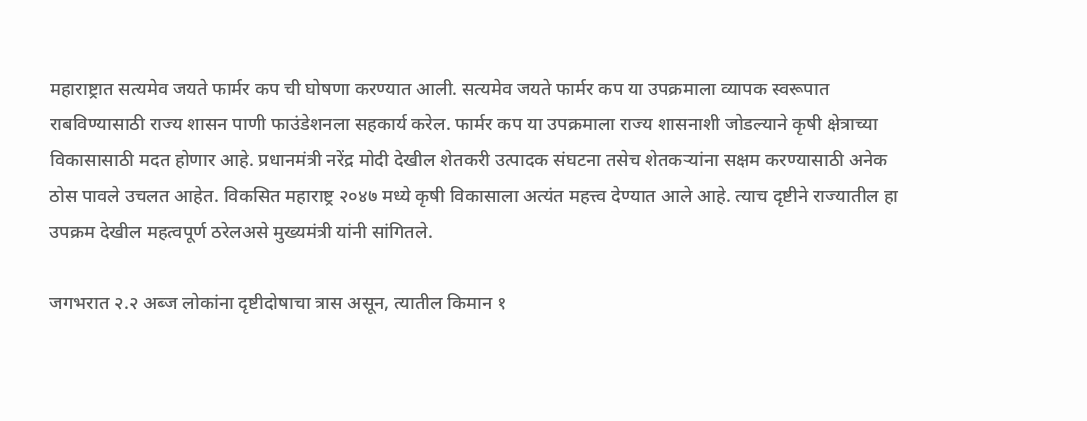महाराष्ट्रात सत्यमेव जयते फार्मर कप ची घोषणा करण्यात आली. सत्यमेव जयते फार्मर कप या उपक्रमाला व्यापक स्वरूपात राबविण्यासाठी राज्य शासन पाणी फाउंडेशनला सहकार्य करेल. फार्मर कप या उपक्रमाला राज्य शासनाशी जोडल्याने कृषी क्षेत्राच्या विकासासाठी मदत होणार आहे. प्रधानमंत्री नरेंद्र मोदी देखील शेतकरी उत्पादक संघटना तसेच शेतकऱ्यांना सक्षम करण्यासाठी अनेक ठोस पावले उचलत आहेत. विकसित महाराष्ट्र २०४७ मध्ये कृषी विकासाला अत्यंत महत्त्व देण्यात आले आहे. त्याच दृष्टीने राज्यातील हा उपक्रम देखील महत्वपूर्ण ठरेलअसे मुख्यमंत्री यांनी सांगितले.

जगभरात २.२ अब्ज लोकांना दृष्टीदोषाचा त्रास असून, त्यातील किमान १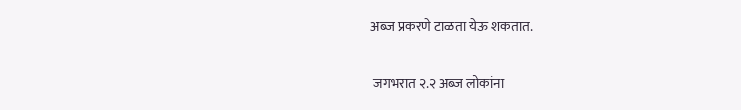अब्ज प्रकरणे टाळता येऊ शकतात.

 जगभरात २.२ अब्ज लोकांना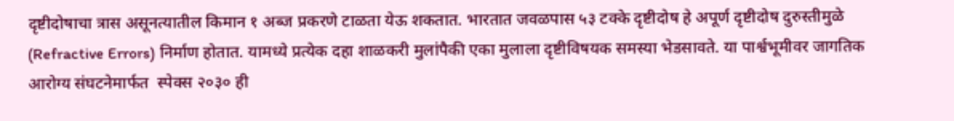दृष्टीदोषाचा त्रास असूनत्यातील किमान १ अब्ज प्रकरणे टाळता येऊ शकतात. भारतात जवळपास ५३ टक्के दृष्टीदोष हे अपूर्ण दृष्टीदोष दुरुस्तीमुळे (Refractive Errors) निर्माण होतात. यामध्ये प्रत्येक दहा शाळकरी मुलांपैकी एका मुलाला दृष्टीविषयक समस्या भेडसावते. या पार्श्वभूमीवर जागतिक आरोग्य संघटनेमार्फत  स्पेक्स २०३० ही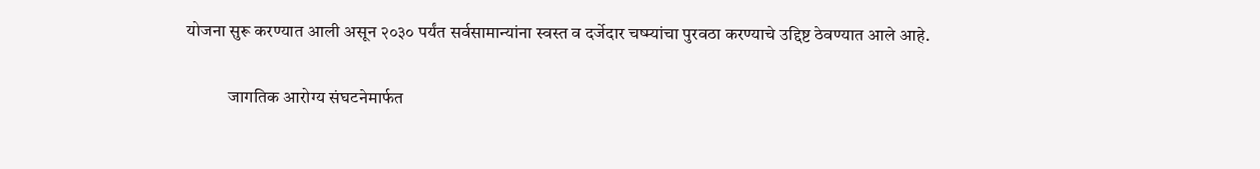योजना सुरू करण्यात आली असून २०३० पर्यंत सर्वसामान्यांना स्वस्त व दर्जेदार चष्म्यांचा पुरवठा करण्याचे उद्दिष्ट ठेवण्यात आले आहे.

            जागतिक आरोग्य संघटनेमार्फत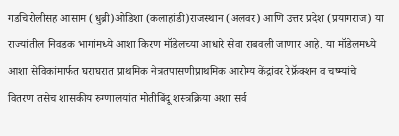गडचिरोलीसह आसाम (धुब्री)ओडिशा (कलाहांडी)राजस्थान (अलवर) आणि उत्तर प्रदेश (प्रयागराज) या राज्यांतील निवडक भागांमध्ये आशा किरण मॉडेलच्या आधारे सेवा राबवली जाणार आहे. या मॉडेलमध्ये आशा सेविकांमार्फत घराघरात प्राथमिक नेत्रतपासणीप्राथमिक आरोग्य केंद्रांवर रेफ्रॅक्शन व चष्म्यांचे वितरण तसेच शासकीय रुग्णालयांत मोतीबिंदू शस्त्रक्रिया अशा सर्व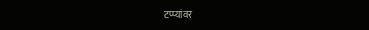टप्प्यांवर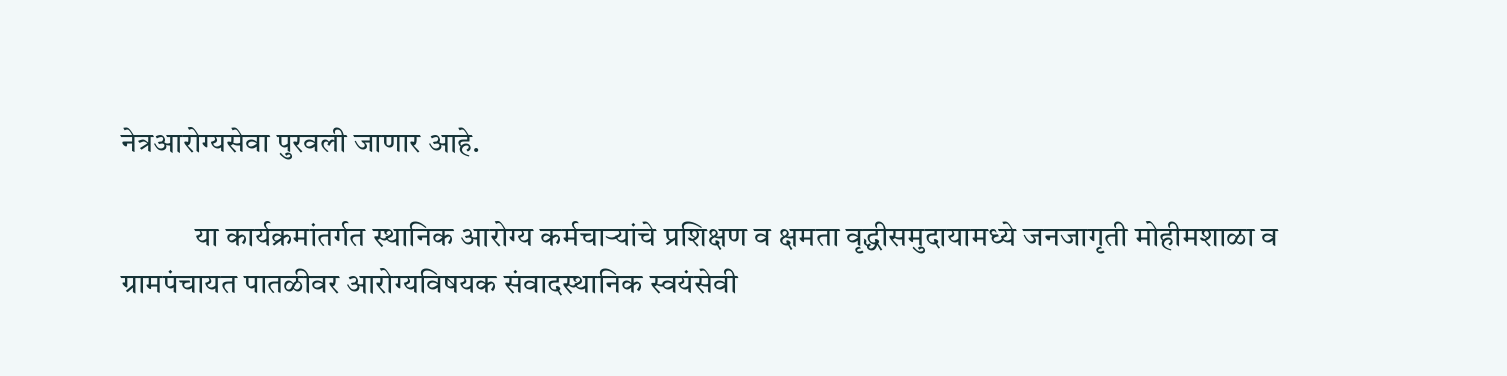नेत्रआरोग्यसेवा पुरवली जाणार आहे.

            या कार्यक्रमांतर्गत स्थानिक आरोग्य कर्मचाऱ्यांचे प्रशिक्षण व क्षमता वृद्धीसमुदायामध्ये जनजागृती मोहीमशाळा व ग्रामपंचायत पातळीवर आरोग्यविषयक संवादस्थानिक स्वयंसेवी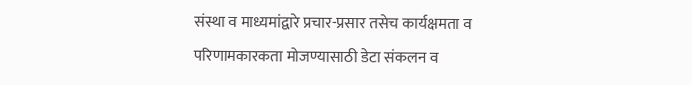संस्था व माध्यमांद्वारे प्रचार-प्रसार तसेच कार्यक्षमता व परिणामकारकता मोजण्यासाठी डेटा संकलन व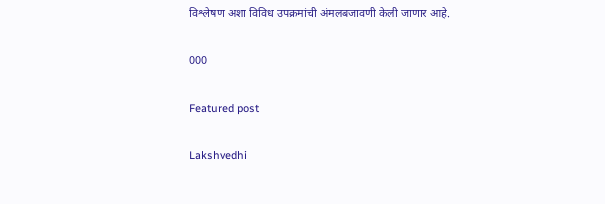विश्लेषण अशा विविध उपक्रमांची अंमलबजावणी केली जाणार आहे.

000

Featured post

Lakshvedhi